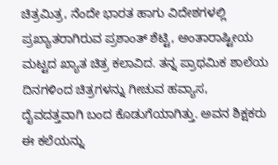ಚಿತ್ರಮಿತ್ರ, ನೆಂದೇ ಭಾರತ ಹಾಗು ವಿದೇಶಗಳಲ್ಲಿ ಪ್ರಖ್ಯಾತರಾಗಿರುವ ಪ್ರಶಾಂತ್ ಶೆಟ್ಟಿ, ಅಂತಾರಾಷ್ಟೀಯ ಮಟ್ಟದ ಖ್ಯಾತ ಚಿತ್ರ ಕಲಾವಿದ. ತನ್ನ ಪ್ರಾಥಮಿಕ ಶಾಲೆಯ ದಿನಗಳಿಂದ ಚಿತ್ರಗಳನ್ನು ಗೀಚುವ ಹವ್ಯಾಸ, ದೈವದತ್ತವಾಗಿ ಬಂದ ಕೊಡುಗೆಯಾಗಿತ್ತು. ಅವನ ಶಿಕ್ಷಕರು ಈ ಕಲೆಯನ್ನು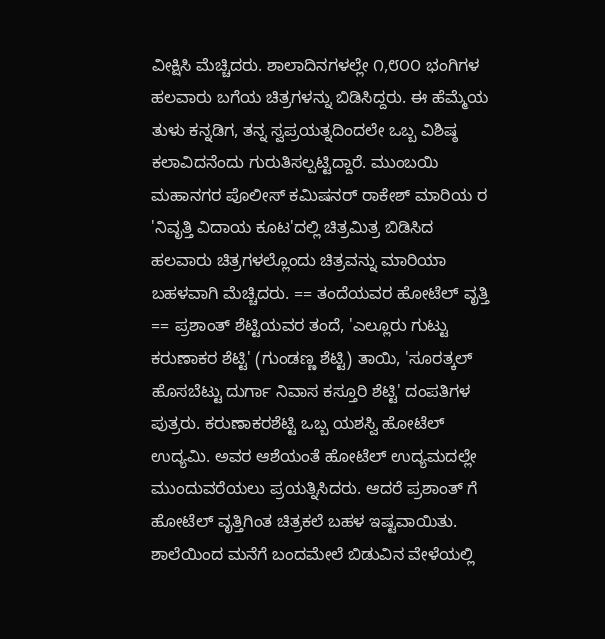ವೀಕ್ಷಿಸಿ ಮೆಚ್ಚಿದರು. ಶಾಲಾದಿನಗಳಲ್ಲೇ ೧,೮೦೦ ಭಂಗಿಗಳ ಹಲವಾರು ಬಗೆಯ ಚಿತ್ರಗಳನ್ನು ಬಿಡಿಸಿದ್ದರು. ಈ ಹೆಮ್ಮೆಯ ತುಳು ಕನ್ನಡಿಗ, ತನ್ನ ಸ್ವಪ್ರಯತ್ನದಿಂದಲೇ ಒಬ್ಬ ವಿಶಿಷ್ಠ ಕಲಾವಿದನೆಂದು ಗುರುತಿಸಲ್ಪಟ್ಟಿದ್ದಾರೆ. ಮುಂಬಯಿ ಮಹಾನಗರ ಪೊಲೀಸ್ ಕಮಿಷನರ್ ರಾಕೇಶ್ ಮಾರಿಯ ರ 'ನಿವೃತ್ತಿ ವಿದಾಯ ಕೂಟ'ದಲ್ಲಿ ಚಿತ್ರಮಿತ್ರ ಬಿಡಿಸಿದ ಹಲವಾರು ಚಿತ್ರಗಳಲ್ಲೊಂದು ಚಿತ್ರವನ್ನು ಮಾರಿಯಾ ಬಹಳವಾಗಿ ಮೆಚ್ಚಿದರು. == ತಂದೆಯವರ ಹೋಟೆಲ್ ವೃತ್ತಿ == ಪ್ರಶಾಂತ್ ಶೆಟ್ಟಿಯವರ ತಂದೆ, 'ಎಲ್ಲೂರು ಗುಟ್ಟು ಕರುಣಾಕರ ಶೆಟ್ಟಿ' (ಗುಂಡಣ್ಣ ಶೆಟ್ಟಿ) ತಾಯಿ, 'ಸೂರತ್ಕಲ್ ಹೊಸಬೆಟ್ಟು ದುರ್ಗಾ ನಿವಾಸ ಕಸ್ತೂರಿ ಶೆಟ್ಟಿ' ದಂಪತಿಗಳ ಪುತ್ರರು. ಕರುಣಾಕರಶೆಟ್ಟಿ ಒಬ್ಬ ಯಶಸ್ವಿ ಹೋಟೆಲ್ ಉದ್ಯಮಿ. ಅವರ ಆಶೆಯಂತೆ ಹೋಟೆಲ್ ಉದ್ಯಮದಲ್ಲೇ ಮುಂದುವರೆಯಲು ಪ್ರಯತ್ನಿಸಿದರು. ಆದರೆ ಪ್ರಶಾಂತ್ ಗೆ ಹೋಟೆಲ್ ವೃತ್ತಿಗಿಂತ ಚಿತ್ರಕಲೆ ಬಹಳ ಇಷ್ಟವಾಯಿತು. ಶಾಲೆಯಿಂದ ಮನೆಗೆ ಬಂದಮೇಲೆ ಬಿಡುವಿನ ವೇಳೆಯಲ್ಲಿ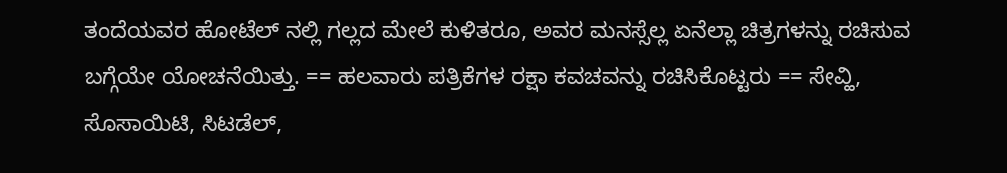ತಂದೆಯವರ ಹೋಟೆಲ್ ನಲ್ಲಿ ಗಲ್ಲದ ಮೇಲೆ ಕುಳಿತರೂ, ಅವರ ಮನಸ್ಸೆಲ್ಲ ಏನೆಲ್ಲಾ ಚಿತ್ರಗಳನ್ನು ರಚಿಸುವ ಬಗ್ಗೆಯೇ ಯೋಚನೆಯಿತ್ತು. == ಹಲವಾರು ಪತ್ರಿಕೆಗಳ ರಕ್ಷಾ ಕವಚವನ್ನು ರಚಿಸಿಕೊಟ್ಟರು == ಸೇವ್ಹಿ, ಸೊಸಾಯಿಟಿ, ಸಿಟಡೆಲ್,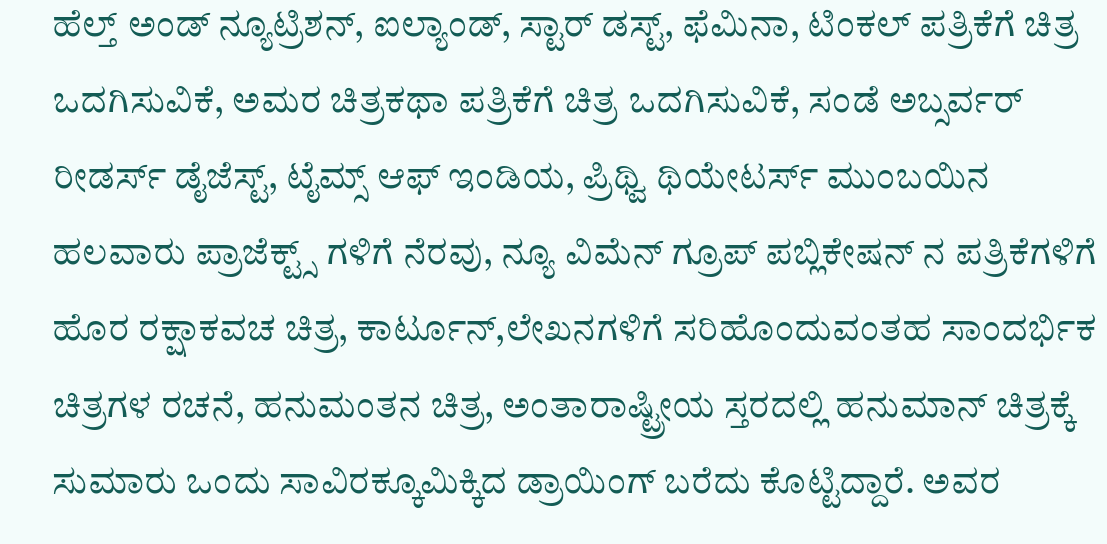ಹೆಲ್ತ್ ಅಂಡ್ ನ್ಯೂಟ್ರಿಶನ್, ಐಲ್ಯಾಂಡ್, ಸ್ಟಾರ್ ಡಸ್ಟ್, ಫೆಮಿನಾ, ಟಿಂಕಲ್ ಪತ್ರಿಕೆಗೆ ಚಿತ್ರ ಒದಗಿಸುವಿಕೆ, ಅಮರ ಚಿತ್ರಕಥಾ ಪತ್ರಿಕೆಗೆ ಚಿತ್ರ ಒದಗಿಸುವಿಕೆ, ಸಂಡೆ ಅಬ್ಸರ್ವರ್ ರೀಡರ್ಸ್ ಡೈಜೆಸ್ಟ್, ಟೈಮ್ಸ್ ಆಫ್ ಇಂಡಿಯ, ಪ್ರಿಥ್ವಿ ಥಿಯೇಟರ್ಸ್ ಮುಂಬಯಿನ ಹಲವಾರು ಪ್ರಾಜೆಕ್ಟ್ಸ್ ಗಳಿಗೆ ನೆರವು, ನ್ಯೂ ವಿಮೆನ್ ಗ್ರೂಪ್ ಪಬ್ಲಿಕೇಷನ್ ನ ಪತ್ರಿಕೆಗಳಿಗೆ ಹೊರ ರಕ್ಷಾಕವಚ ಚಿತ್ರ, ಕಾರ್ಟೂನ್,ಲೇಖನಗಳಿಗೆ ಸರಿಹೊಂದುವಂತಹ ಸಾಂದರ್ಭಿಕ ಚಿತ್ರಗಳ ರಚನೆ, ಹನುಮಂತನ ಚಿತ್ರ, ಅಂತಾರಾಷ್ಟ್ರೀಯ ಸ್ತರದಲ್ಲಿ ಹನುಮಾನ್ ಚಿತ್ರಕ್ಕೆ ಸುಮಾರು ಒಂದು ಸಾವಿರಕ್ಕೂಮಿಕ್ಕಿದ ಡ್ರಾಯಿಂಗ್ ಬರೆದು ಕೊಟ್ಟಿದ್ದಾರೆ. ಅವರ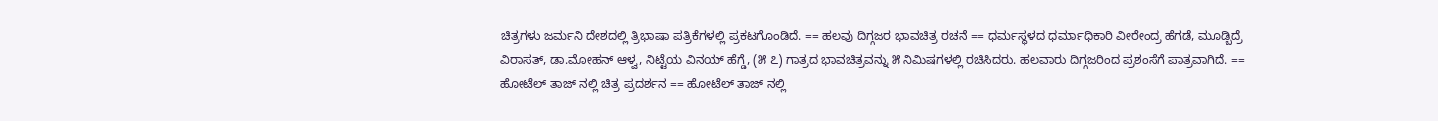ಚಿತ್ರಗಳು ಜರ್ಮನಿ ದೇಶದಲ್ಲಿ ತ್ರಿಭಾಷಾ ಪತ್ರಿಕೆಗಳಲ್ಲಿ ಪ್ರಕಟಗೊಂಡಿದೆ. == ಹಲವು ದಿಗ್ಗಜರ ಭಾವಚಿತ್ರ ರಚನೆ == ಧರ್ಮಸ್ಥಳದ ಧರ್ಮಾಧಿಕಾರಿ ವೀರೇಂದ್ರ ಹೆಗಡೆ, ಮೂಡ್ಬಿದ್ರೆ ವಿರಾಸತ್, ಡಾ.ಮೋಹನ್ ಆಳ್ವ, ನಿಟ್ಟೆಯ ವಿನಯ್ ಹೆಗ್ಡೆ, (೫ ೭) ಗಾತ್ರದ ಭಾವಚಿತ್ರವನ್ನು ೫ ನಿಮಿಷಗಳಲ್ಲಿ ರಚಿಸಿದರು. ಹಲವಾರು ದಿಗ್ಗಜರಿಂದ ಪ್ರಶಂಸೆಗೆ ಪಾತ್ರವಾಗಿದೆ. == ಹೋಟೆಲ್ ತಾಜ್ ನಲ್ಲಿ ಚಿತ್ರ ಪ್ರದರ್ಶನ == ಹೋಟೆಲ್ ತಾಜ್ ನಲ್ಲಿ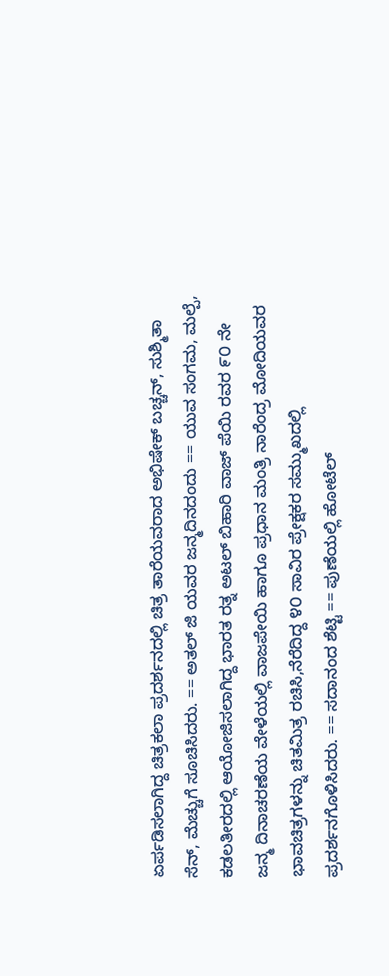ಏರ್ಪಡಿಸಲಾಗಿದ್ದ ಚಿತ್ರಕಲಾ ಪ್ರದರ್ಶನದಲ್ಲಿ ಚಿತ್ರ ತಾರೆಯವರಾದ ಅಭಿಷೇಕ್ ಬಚ್ಚನ್, ಸುಶ್ಮಿತಾ ಸೆನ್, ಮೆಚ್ಚುಗೆ ಸೂಚಿಸಿದರು. == ಅತಲ್ ಜಿ ಯವರ ಜನ್ಮದಿನದಂದು == ಯುವ ಸಂಗಮ, ಮಲ್ಪೆ, ಕಡಲತೀರದಲ್ಲಿ ಆಯೋಜಿಸಲಾಗಿದ್ದ ಭಾರತ ರತ್ನ ಅಟಲ್ ಬಿಹಾರಿ ವಾಜ್ ಪೆಯಿ ರವರ ೯೦ ನೇ ಜನ್ಮ ದಿನಾಚರಣೆಯ ವೇಳೆಯಲ್ಲಿ ವಾಜಪೇಯಿ ಹಾಗೂ ಪ್ರಧಾನ ಮಂತ್ರಿ ನಾರೆಂದ್ರ ಮೋದಿಯವರ ಭಾವಚಿತ್ರಗಳನ್ನು ಚಿತಮಿತ್ರ ರಚಿಸಿ,ನೆರೆದಿದ್ದ ೪೦ ಸಾವಿರ ಪ್ರೇಕ್ಷಕರ ಸಮ್ಮುಖದಲ್ಲಿ ಪ್ರದರ್ಶನಗೊಳಿಸಿದರು. == ಸದಾನಂದ ಶೆಟ್ಟಿ == ಪುಣೆಯಲ್ಲಿ ಹೋಟೆಲ್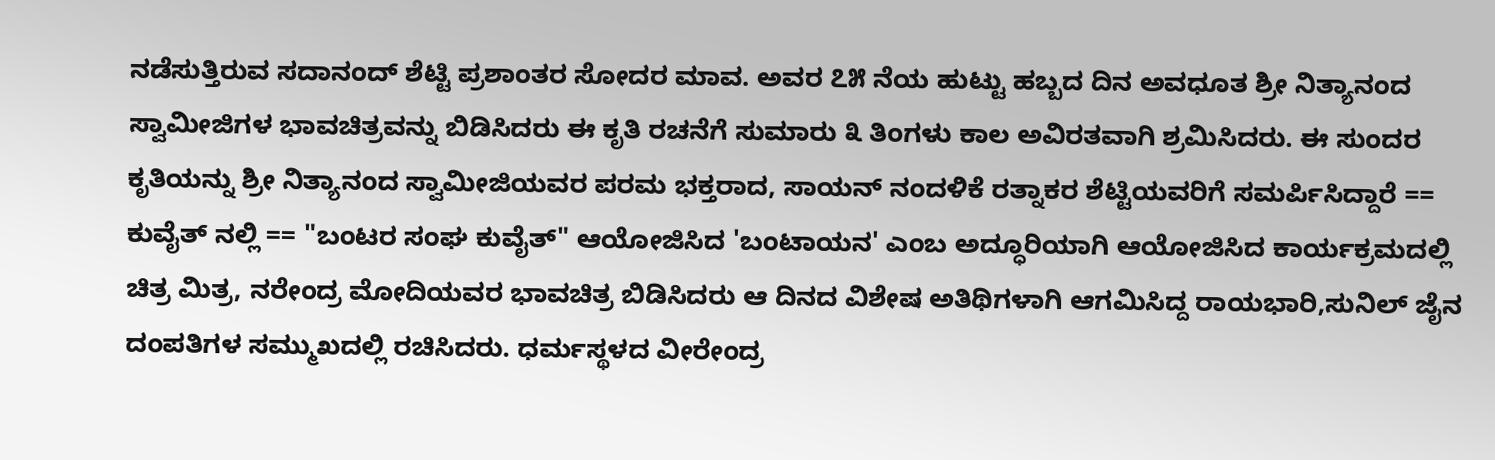ನಡೆಸುತ್ತಿರುವ ಸದಾನಂದ್ ಶೆಟ್ಟಿ ಪ್ರಶಾಂತರ ಸೋದರ ಮಾವ. ಅವರ ೭೫ ನೆಯ ಹುಟ್ಟು ಹಬ್ಬದ ದಿನ ಅವಧೂತ ಶ್ರೀ ನಿತ್ಯಾನಂದ ಸ್ವಾಮೀಜಿಗಳ ಭಾವಚಿತ್ರವನ್ನು ಬಿಡಿಸಿದರು ಈ ಕೃತಿ ರಚನೆಗೆ ಸುಮಾರು ೩ ತಿಂಗಳು ಕಾಲ ಅವಿರತವಾಗಿ ಶ್ರಮಿಸಿದರು. ಈ ಸುಂದರ ಕೃತಿಯನ್ನು ಶ್ರೀ ನಿತ್ಯಾನಂದ ಸ್ವಾಮೀಜಿಯವರ ಪರಮ ಭಕ್ತರಾದ, ಸಾಯನ್ ನಂದಳಿಕೆ ರತ್ನಾಕರ ಶೆಟ್ಟಿಯವರಿಗೆ ಸಮರ್ಪಿಸಿದ್ದಾರೆ == ಕುವೈತ್ ನಲ್ಲಿ == "ಬಂಟರ ಸಂಘ ಕುವೈತ್" ಆಯೋಜಿಸಿದ 'ಬಂಟಾಯನ' ಎಂಬ ಅದ್ಧೂರಿಯಾಗಿ ಆಯೋಜಿಸಿದ ಕಾರ್ಯಕ್ರಮದಲ್ಲಿ ಚಿತ್ರ ಮಿತ್ರ, ನರೇಂದ್ರ ಮೋದಿಯವರ ಭಾವಚಿತ್ರ ಬಿಡಿಸಿದರು ಆ ದಿನದ ವಿಶೇಷ ಅತಿಥಿಗಳಾಗಿ ಆಗಮಿಸಿದ್ದ ರಾಯಭಾರಿ,ಸುನಿಲ್ ಜೈನ ದಂಪತಿಗಳ ಸಮ್ಮುಖದಲ್ಲಿ ರಚಿಸಿದರು. ಧರ್ಮಸ್ಥಳದ ವೀರೇಂದ್ರ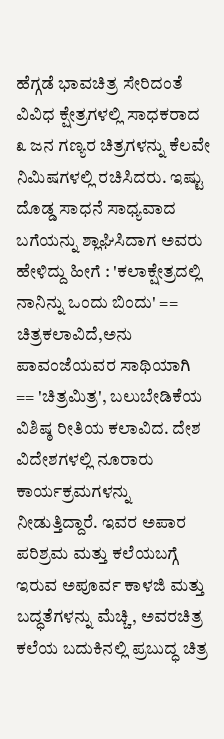ಹೆಗ್ಗಡೆ ಭಾವಚಿತ್ರ ಸೇರಿದಂತೆ ವಿವಿಧ ಕ್ಷೇತ್ರಗಳಲ್ಲಿ ಸಾಧಕರಾದ ೩ ಜನ ಗಣ್ಯರ ಚಿತ್ರಗಳನ್ನು ಕೆಲವೇ ನಿಮಿಷಗಳಲ್ಲಿ ರಚಿಸಿದರು. ಇಷ್ಟು ದೊಡ್ಡ ಸಾಧನೆ ಸಾಧ್ಯವಾದ ಬಗೆಯನ್ನು ಶ್ಲಾಘಿಸಿದಾಗ ಅವರು ಹೇಳಿದ್ದು ಹೀಗೆ : 'ಕಲಾಕ್ಷೇತ್ರದಲ್ಲಿ ನಾನಿನ್ನು ಒಂದು ಬಿಂದು' == ಚಿತ್ರಕಲಾವಿದೆ,ಅನು ಪಾವಂಜೆಯವರ ಸಾಥಿಯಾಗಿ == 'ಚಿತ್ರಮಿತ್ರ', ಬಲುಬೇಡಿಕೆಯ ವಿಶಿಷ್ಠ ರೀತಿಯ ಕಲಾವಿದ. ದೇಶ ವಿದೇಶಗಳಲ್ಲಿ ನೂರಾರು ಕಾರ್ಯಕ್ರಮಗಳನ್ನು ನೀಡುತ್ತಿದ್ದಾರೆ. ಇವರ ಅಪಾರ ಪರಿಶ್ರಮ ಮತ್ತು ಕಲೆಯಬಗ್ಗೆ ಇರುವ ಅಪೂರ್ವ ಕಾಳಜಿ ಮತ್ತು ಬದ್ಧತೆಗಳನ್ನು ಮೆಚ್ಚಿ, ಅವರಚಿತ್ರ ಕಲೆಯ ಬದುಕಿನಲ್ಲಿ ಪ್ರಬುದ್ಧ ಚಿತ್ರ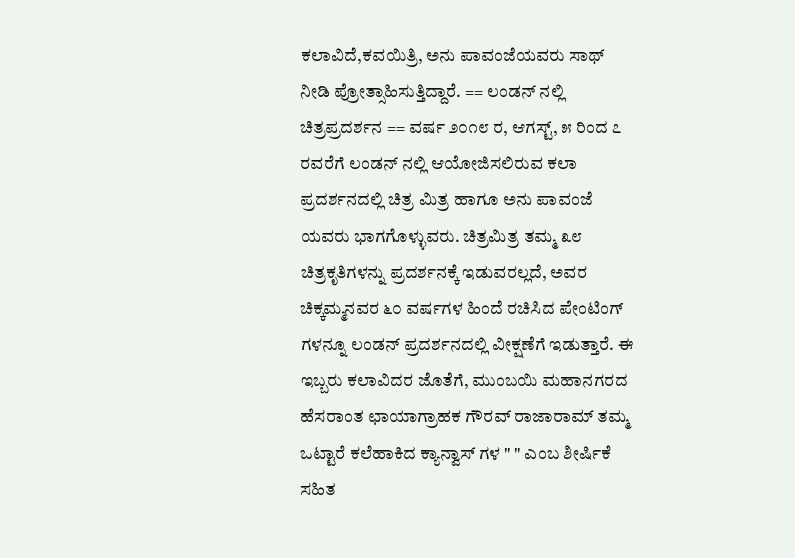ಕಲಾವಿದೆ,ಕವಯಿತ್ರಿ, ಅನು ಪಾವಂಜೆಯವರು ಸಾಥ್ ನೀಡಿ ಪ್ರೋತ್ಸಾಹಿಸುತ್ತಿದ್ದಾರೆ. == ಲಂಡನ್ ನಲ್ಲಿ ಚಿತ್ರಪ್ರದರ್ಶನ == ವರ್ಷ ೨೦೧೮ ರ, ಆಗಸ್ಟ್, ೫ ರಿಂದ ೭ ರವರೆಗೆ ಲಂಡನ್ ನಲ್ಲಿ ಆಯೋಜಿಸಲಿರುವ ಕಲಾ ಪ್ರದರ್ಶನದಲ್ಲಿ ಚಿತ್ರ ಮಿತ್ರ ಹಾಗೂ ಅನು ಪಾವಂಜೆ ಯವರು ಭಾಗಗೊಳ್ಳುವರು. ಚಿತ್ರಮಿತ್ರ ತಮ್ಮ ೩೮ ಚಿತ್ರಕೃತಿಗಳನ್ನು ಪ್ರದರ್ಶನಕ್ಕೆ ಇಡುವರಲ್ಲದೆ, ಅವರ ಚಿಕ್ಕಮ್ಮನವರ ೬೦ ವರ್ಷಗಳ ಹಿಂದೆ ರಚಿಸಿದ ಪೇಂಟಿಂಗ್ ಗಳನ್ನೂ ಲಂಡನ್ ಪ್ರದರ್ಶನದಲ್ಲಿ ವೀಕ್ಷಣೆಗೆ ಇಡುತ್ತಾರೆ. ಈ ಇಬ್ಬರು ಕಲಾವಿದರ ಜೊತೆಗೆ, ಮುಂಬಯಿ ಮಹಾನಗರದ ಹೆಸರಾಂತ ಛಾಯಾಗ್ರಾಹಕ ಗೌರವ್ ರಾಜಾರಾಮ್ ತಮ್ಮ ಒಟ್ಟಾರೆ ಕಲೆಹಾಕಿದ ಕ್ಯಾನ್ವಾಸ್ ಗಳ " " ಎಂಬ ಶೀರ್ಷಿಕೆ ಸಹಿತ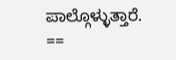ಪಾಲ್ಗೊಳ್ಳುತ್ತಾರೆ. ==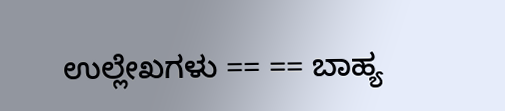ಉಲ್ಲೇಖಗಳು == == ಬಾಹ್ಯ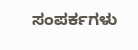ಸಂಪರ್ಕಗಳು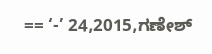== ‘-’ 24,2015,ಗಣೇಶ್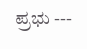ಪ್ರಭು ---